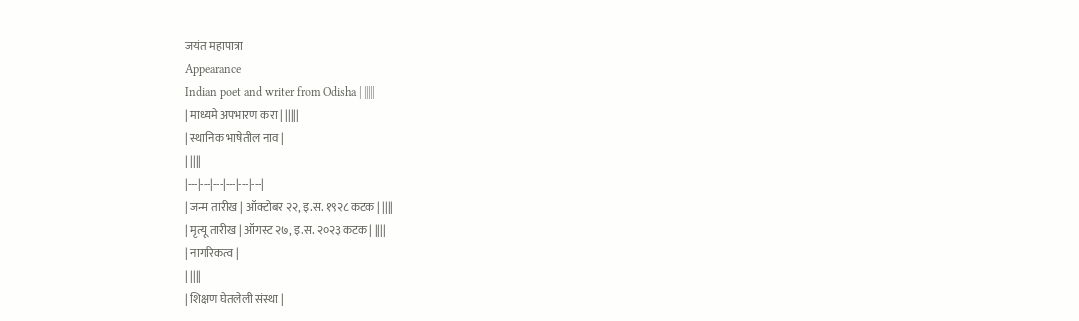जयंत महापात्रा
Appearance
Indian poet and writer from Odisha | |||||
| माध्यमे अपभारण करा | |||||
| स्थानिक भाषेतील नाव |
| ||||
|---|---|---|---|---|---|
| जन्म तारीख | ऑक्टोबर २२, इ.स. १९२८ कटक | ||||
| मृत्यू तारीख | ऑगस्ट २७, इ.स. २०२३ कटक | ||||
| नागरिकत्व |
| ||||
| शिक्षण घेतलेली संस्था |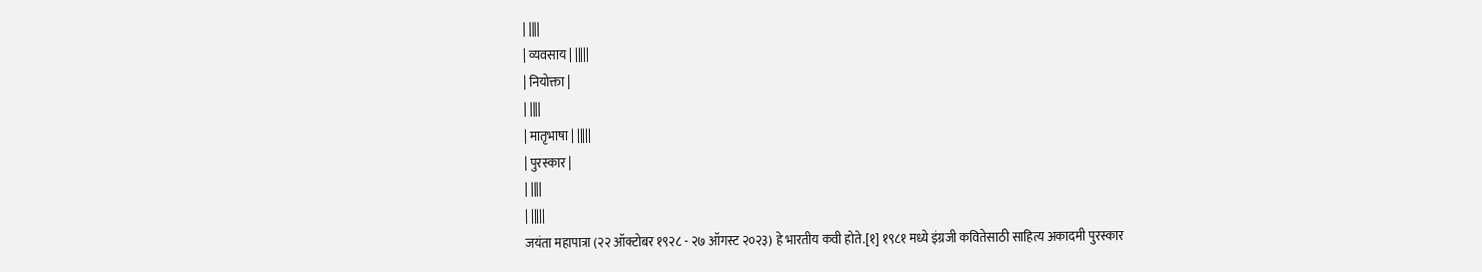| ||||
| व्यवसाय | |||||
| नियोक्ता |
| ||||
| मातृभाषा | |||||
| पुरस्कार |
| ||||
| |||||
जयंता महापात्रा (२२ ऑक्टोबर १९२८ - २७ ऑगस्ट २०२३) हे भारतीय कवी होते.[१] १९८१ मध्ये इंग्रजी कवितेसाठी साहित्य अकादमी पुरस्कार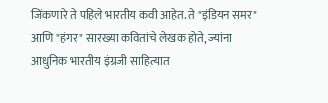जिंकणारे ते पहिले भारतीय कवी आहेत. ते "इंडियन समर" आणि "हंगर" सारख्या कवितांचे लेखक होते, ज्यांना आधुनिक भारतीय इंग्रजी साहित्यात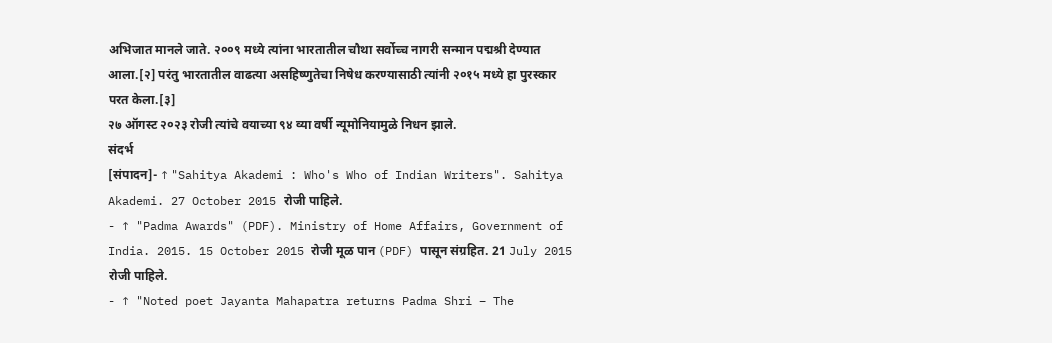अभिजात मानले जाते. २००९ मध्ये त्यांना भारतातील चौथा सर्वोच्च नागरी सन्मान पद्मश्री देण्यात आला.[२] परंतु भारतातील वाढत्या असहिष्णुतेचा निषेध करण्यासाठी त्यांनी २०१५ मध्ये हा पुरस्कार परत केला.[३]
२७ ऑगस्ट २०२३ रोजी त्यांचे वयाच्या ९४ व्या वर्षी न्यूमोनियामुळे निधन झाले.
संदर्भ
[संपादन]- ↑ "Sahitya Akademi : Who's Who of Indian Writers". Sahitya Akademi. 27 October 2015 रोजी पाहिले.
- ↑ "Padma Awards" (PDF). Ministry of Home Affairs, Government of India. 2015. 15 October 2015 रोजी मूळ पान (PDF) पासून संग्रहित. 21 July 2015 रोजी पाहिले.
- ↑ "Noted poet Jayanta Mahapatra returns Padma Shri – The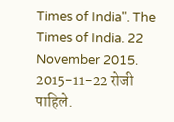Times of India". The Times of India. 22 November 2015. 2015-11-22 रोजी पाहिले.